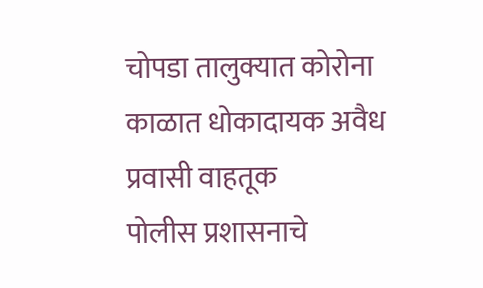चोपडा तालुक्यात कोरोना काळात धोकादायक अवैध प्रवासी वाहतूक
पोलीस प्रशासनाचे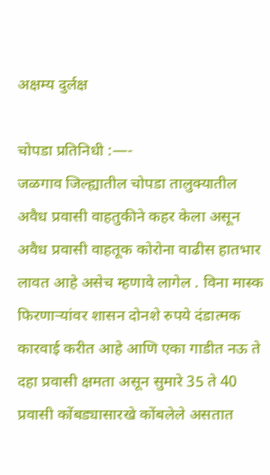अक्षम्य दुर्लक्ष

चोपडा प्रतिनिधी :—-
जळगाव जिल्ह्यातील चोपडा तालुक्यातील अवैध प्रवासी वाहतुकीने कहर केला असून अवैध प्रवासी वाहतूक कोरोना वाढीस हातभार लावत आहे असेच म्हणावे लागेल . विना मास्क फिरणाऱ्यांवर शासन दोनशे रुपये दंडात्मक कारवाई करीत आहे आणि एका गाडीत नऊ ते दहा प्रवासी क्षमता असून सुमारे 35 ते 40 प्रवासी कोंबड्यासारखे कोंबलेले असतात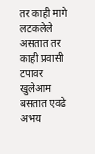तर काही मागे लटकलेले असतात तर काही प्रवासी टपावर खुलेआम बसतात एवढे अभय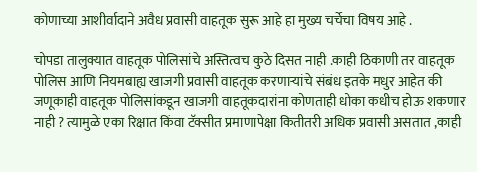कोणाच्या आशीर्वादाने अवैध प्रवासी वाहतूक सुरू आहे हा मुख्य चर्चेचा विषय आहे .

चोपडा तालुक्यात वाहतूक पोलिसांचे अस्तित्वच कुठे दिसत नाही .काही ठिकाणी तर वाहतूक पोलिस आणि नियमबाह्य खाजगी प्रवासी वाहतूक करणाऱ्यांचे संबंध इतके मधुर आहेत की जणूकाही वाहतूक पोलिसांकडून खाजगी वाहतूकदारांना कोणताही धोका कधीच होऊ शकणार नाही ? त्यामुळे एका रिक्षात किंवा टॅक्सीत प्रमाणापेक्षा कितीतरी अधिक प्रवासी असतात ,काही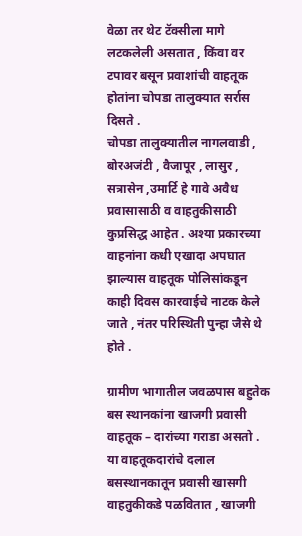वेळा तर थेट टॅक्सीला मागे लटकलेली असतात , किंवा वर टपावर बसून प्रवाशांची वाहतूक होतांना चोपडा तालुक्यात सर्रास दिसते .
चोपडा तालुक्यातील नागलवाडी , बोरअजंटी , वैजापूर , लासुर , सत्रासेन ,उमार्टि हे गावे अवैध प्रवासासाठी व वाहतुकीसाठी कुप्रसिद्ध आहेत . अश्या प्रकारच्या वाहनांना कधी एखादा अपघात झाल्यास वाहतूक पोलिसांकडून काही दिवस कारवाईचे नाटक केले जाते , नंतर परिस्थिती पुन्हा जैसे थे होते .

ग्रामीण भागातील जवळपास बहुतेक बस स्थानकांना खाजगी प्रवासी वाहतूक – दारांच्या गराडा असतो . या वाहतूकदारांचे दलाल बसस्थानकातून प्रवासी खासगी वाहतुकीकडे पळवितात , खाजगी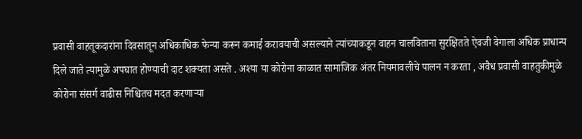प्रवासी वाहतूकदारांना दिवसातून अधिकाधिक फेऱ्या करून कमाई करावयाची असल्याने त्यांच्याकडून वाहन चालविताना सुरक्षितते ऐवजी वेगाला अधिक प्राधान्य दिले जाते त्यामुळे अपघात होण्याची दाट शक्यता असते . अश्या या कोरोना काळात सामाजिक अंतर नियमावलीचे पालन न करता , अवैध प्रवासी वाहतुकीमुळे कोरोना संसर्ग वाढीस निश्चितच मदत करणाऱ्या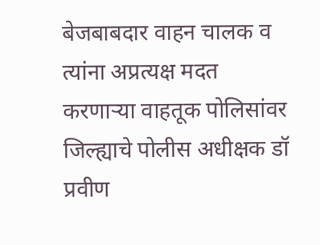बेजबाबदार वाहन चालक व त्यांना अप्रत्यक्ष मदत करणाऱ्या वाहतूक पोलिसांवर जिल्ह्याचे पोलीस अधीक्षक डॉ प्रवीण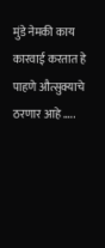मुंडे नेमकी काय कारवाई करतात हे पाहणे औत्सुक्याचे ठरणार आहे …..